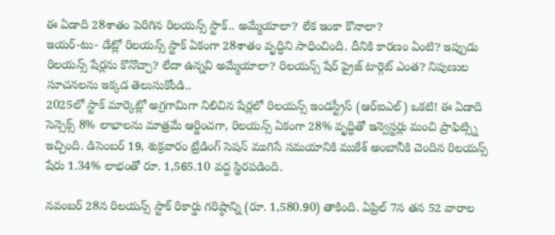ఈ ఏడాది 28శాతం పెరిగిన రిలయన్స్ స్టాక్.. అమ్మేయాలా? లేక ఇంకా కొనాలా?
ఇయర్-టు- డేట్లో రిలయన్స్ స్టాక్ ఏకంగా 28శాతం వృద్ధిని సాధించింది. దీనికి కారణం ఏంటి? ఇప్పుడు రిలయన్స్ షేర్లను కొనొచ్చా? లేదా ఉన్నవి అమ్మేయాలా? రిలయన్స్ షేర్ ప్రైజ్ టార్గెట్ ఎంత? నిపుణుల సూచనలను ఇక్కడ తెలుసుకోండి..
2025లో స్టాక్ మార్కెట్లో అగ్రగామిగా నిలిచిన షేర్లలో రిలయన్స్ ఇండస్ట్రీస్ (ఆర్ఐఎల్) ఒకటి! ఈ ఏడాది సెన్సెక్స్ 8% లాభాలను మాత్రమే ఆర్జించగా, రిలయన్స్ ఏకంగా 28% వృద్ధితో ఇన్వెస్టర్లు మంచి ప్రాఫిట్స్ని ఇచ్చింది. డిసెంబర్ 19, శుక్రవారం ట్రేడింగ్ సెషన్ ముగిసే సమయానికి ముకేశ్ అంబానీకి చెందిన రిలయన్స్ షేరు 1.34% లాభంతో రూ. 1,565.10 వద్ద స్థిరపడింది.

నవంబర్ 28న రిలయన్స్ స్టాక్ రికార్డు గరిష్ఠాన్ని (రూ. 1,580.90) తాకింది. ఏప్రిల్ 7న తన 52 వారాల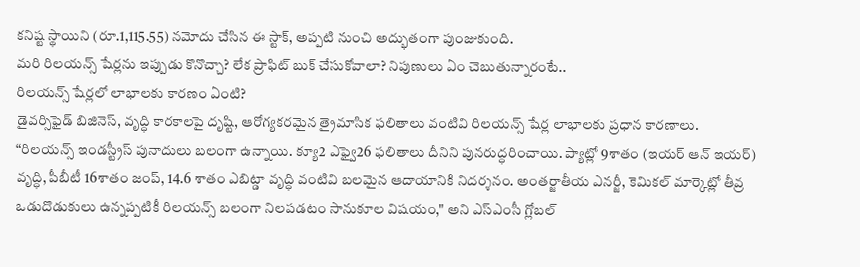కనిష్ట స్థాయిని (రూ.1,115.55) నమోదు చేసిన ఈ స్టాక్, అప్పటి నుంచి అద్భుతంగా పుంజుకుంది.
మరి రిలయన్స్ షేర్లను ఇప్పుడు కొనొచ్చా? లేక ప్రాఫిట్ బుక్ చేసుకోవాలా? నిపుణులు ఏం చెబుతున్నారంటే..
రిలయన్స్ షేర్లలో లాభాలకు కారణం ఏంటి?
డైవర్సిఫైడ్ బిజినెస్, వృద్ధి కారకాలపై దృష్టి, ఆరోగ్యకరమైన త్రైమాసిక ఫలితాలు వంటివి రిలయన్స్ షేర్ల లాభాలకు ప్రధాన కారణాలు.
“రిలయన్స్ ఇండస్ట్రీస్ పునాదులు బలంగా ఉన్నాయి. క్యూ2 ఎఫ్వై26 ఫలితాలు దీనిని పునరుద్ధరించాయి. ప్యాట్లో 9శాతం (ఇయర్ ఆన్ ఇయర్) వృద్ధి, పీబీటీ 16శాతం జంప్, 14.6 శాతం ఎబిట్డా వృద్ధి వంటివి బలమైన ఆదాయానికి నిదర్శనం. అంతర్జాతీయ ఎనర్జీ, కెమికల్ మార్కెట్లో తీవ్ర ఒడుదొడుకులు ఉన్నప్పటికీ రిలయన్స్ బలంగా నిలపడటం సానుకూల విషయం," అని ఎస్ఎంసీ గ్లోబల్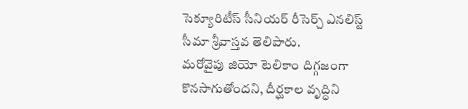సెక్యూరిటీస్ సీనియర్ రీసెర్చ్ ఎనలిస్ట్ సీమా శ్రీవాస్తవ తెలిపారు.
మరోవైపు జియో టెలికాం దిగ్గజంగా కొనసాగుతోందని, దీర్ఘకాల వృద్ధిని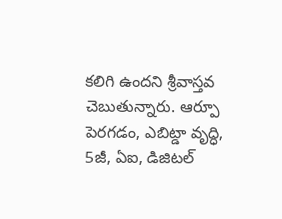కలిగి ఉందని శ్రీవాస్తవ చెబుతున్నారు. ఆర్పూ పెరగడం, ఎబిట్డా వృద్ధి, 5జీ, ఏఐ, డిజిటల్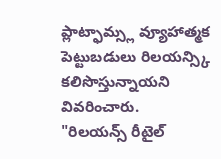ప్లాట్ఫామ్స్ల వ్యూహాత్మక పెట్టుబడులు రిలయన్స్కి కలిసొస్తున్నాయని వివరించారు.
"రిలయన్స్ రీటైల్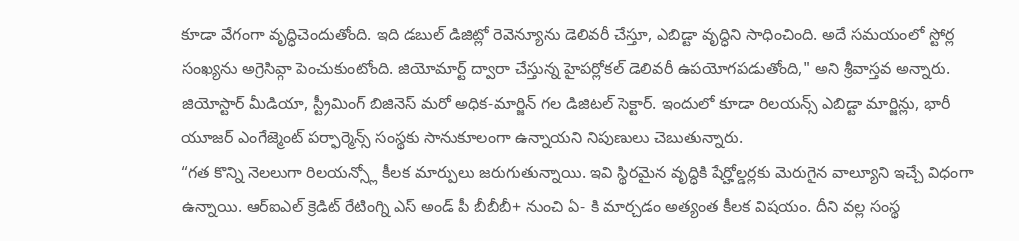కూడా వేగంగా వృద్ధిచెందుతోంది. ఇది డబుల్ డిజిట్లో రెవెన్యూను డెలివరీ చేస్తూ, ఎబిడ్టా వృద్ధిని సాధించింది. అదే సమయంలో స్టోర్ల సంఖ్యను అగ్రెసివ్గా పెంచుకుంటోంది. జియోమార్ట్ ద్వారా చేస్తున్న హైపర్లోకల్ డెలివరీ ఉపయోగపడుతోంది," అని శ్రీవాస్తవ అన్నారు.
జియోస్టార్ మీడియా, స్ట్రీమింగ్ బిజినెస్ మరో అధిక-మార్జిన్ గల డిజిటల్ సెక్టార్. ఇందులో కూడా రిలయన్స్ ఎబిడ్టా మార్జిన్లు, భారీ యూజర్ ఎంగేజ్మెంట్ పర్ఫార్మెన్స్ సంస్థకు సానుకూలంగా ఉన్నాయని నిపుణులు చెబుతున్నారు.
“గత కొన్ని నెలలుగా రిలయన్స్లో కీలక మార్పులు జరుగుతున్నాయి. ఇవి స్థిరమైన వృద్ధికి షేర్హోల్డర్లకు మెరుగైన వాల్యూని ఇచ్చే విధంగా ఉన్నాయి. ఆర్ఐఎల్ క్రెడిట్ రేటింగ్ని ఎస్ అండ్ పీ బీబీబీ+ నుంచి ఏ- కి మార్చడం అత్యంత కీలక విషయం. దీని వల్ల సంస్థ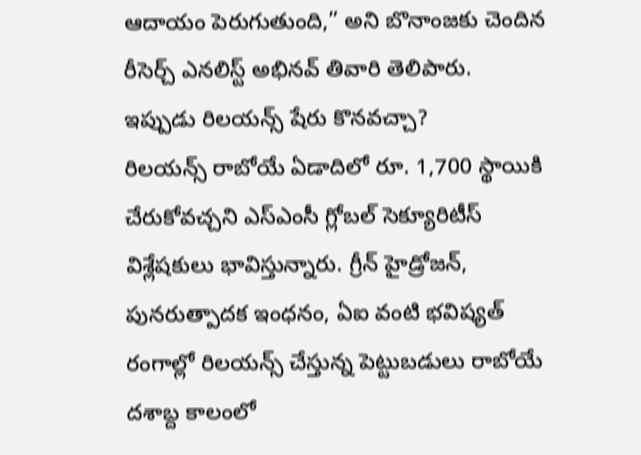ఆదాయం పెరుగుతుంది,” అని బొనాంజకు చెందిన రీసెర్చ్ ఎనలిస్ట్ అభినవ్ తివారి తెలిపారు.
ఇప్పుడు రిలయన్స్ షేరు కొనవచ్చా?
రిలయన్స్ రాబోయే ఏడాదిలో రూ. 1,700 స్థాయికి చేరుకోవచ్చని ఎస్ఎంసీ గ్లోబల్ సెక్యూరిటీస్ విశ్లేషకులు భావిస్తున్నారు. గ్రీన్ హైడ్రోజన్, పునరుత్పాదక ఇంధనం, ఏఐ వంటి భవిష్యత్ రంగాల్లో రిలయన్స్ చేస్తున్న పెట్టుబడులు రాబోయే దశాబ్ద కాలంలో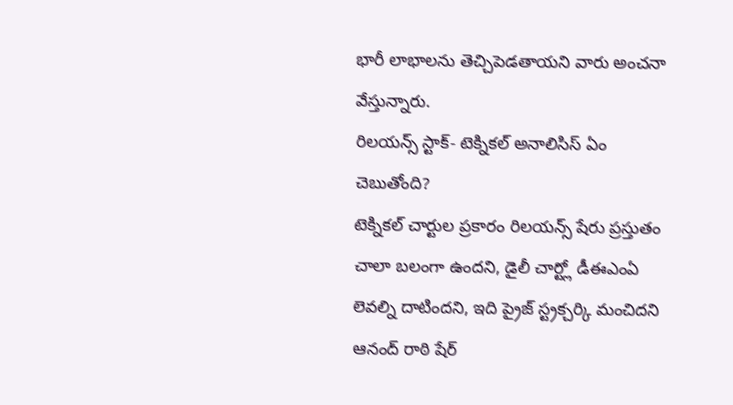భారీ లాభాలను తెచ్చిపెడతాయని వారు అంచనా వేస్తున్నారు.
రిలయన్స్ స్టాక్- టెక్నికల్ అనాలిసిస్ ఏం చెబుతోంది?
టెక్నికల్ చార్టుల ప్రకారం రిలయన్స్ షేరు ప్రస్తుతం చాలా బలంగా ఉందని, డైలీ చార్ట్లో డీఈఎంఏ లెవల్ని దాటిందని, ఇది ప్రైజ్ స్ట్రక్చర్కి మంచిదని ఆనంద్ రాఠి షేర్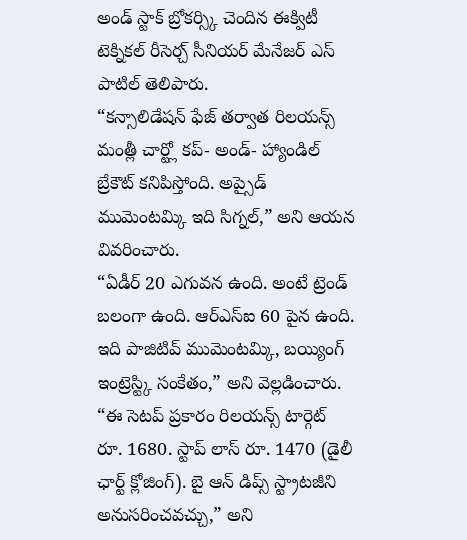అండ్ స్టాక్ బ్రోకర్స్కి చెందిన ఈక్విటీ టెక్నికల్ రీసెర్చ్ సీనియర్ మేనేజర్ ఎస్ పాటిల్ తెలిపారు.
“కన్సాలిడేషన్ ఫేజ్ తర్వాత రిలయన్స్ మంత్లీ చార్ట్లో కప్- అండ్- హ్యాండిల్ బ్రేకౌట్ కనిపిస్తోంది. అప్సైడ్ ముమెంటమ్కి ఇది సిగ్నల్,” అని ఆయన వివరించారు.
“ఏడీర్ 20 ఎగువన ఉంది. అంటే ట్రెండ్ బలంగా ఉంది. ఆర్ఎస్ఐ 60 పైన ఉంది. ఇది పాజిటివ్ ముమెంటమ్కి, బయ్యింగ్ ఇంట్రెస్ట్కి సంకేతం,” అని వెల్లడించారు.
“ఈ సెటప్ ప్రకారం రిలయన్స్ టార్గెట్ రూ. 1680. స్టాప్ లాస్ రూ. 1470 (డైలీ ఛార్ట్ క్లోజింగ్). బై ఆన్ డిప్స్ స్ట్రాటజీని అనుసరించవచ్చు,” అని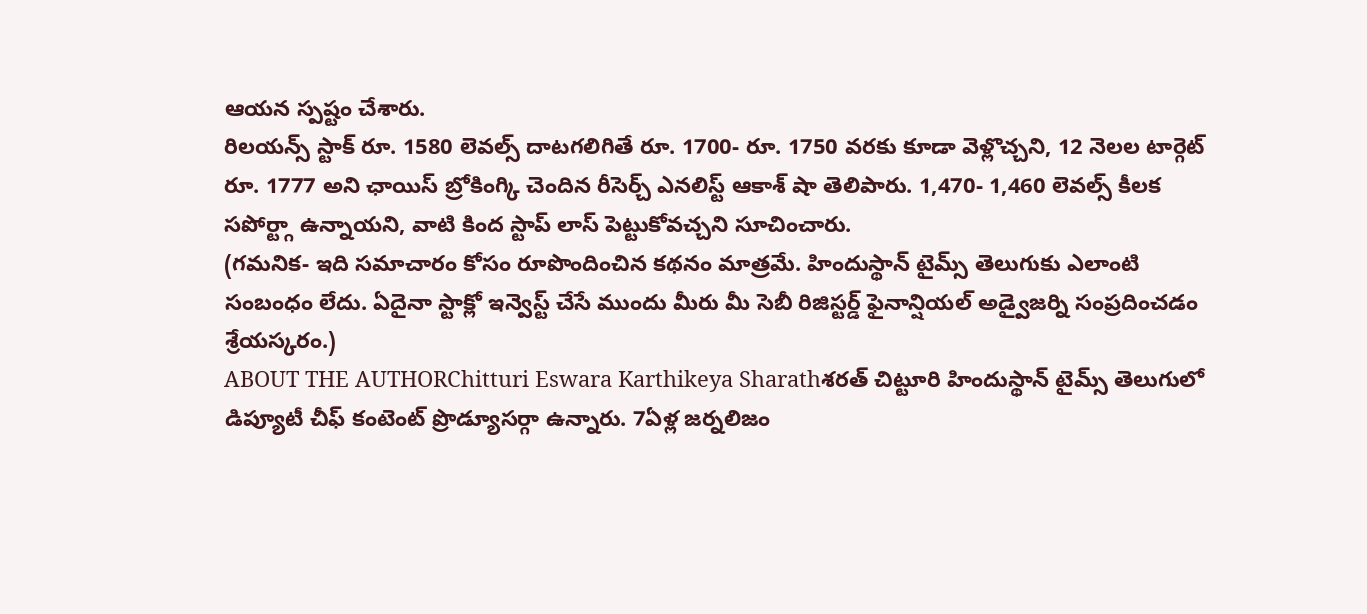ఆయన స్పష్టం చేశారు.
రిలయన్స్ స్టాక్ రూ. 1580 లెవల్స్ దాటగలిగితే రూ. 1700- రూ. 1750 వరకు కూడా వెళ్లొచ్చని, 12 నెలల టార్గెట్ రూ. 1777 అని ఛాయిస్ బ్రోకింగ్కి చెందిన రీసెర్చ్ ఎనలిస్ట్ ఆకాశ్ షా తెలిపారు. 1,470- 1,460 లెవల్స్ కీలక సపోర్ట్గా ఉన్నాయని, వాటి కింద స్టాప్ లాస్ పెట్టుకోవచ్చని సూచించారు.
(గమనిక- ఇది సమాచారం కోసం రూపొందించిన కథనం మాత్రమే. హిందుస్థాన్ టైమ్స్ తెలుగుకు ఎలాంటి సంబంధం లేదు. ఏదైనా స్టాక్లో ఇన్వెస్ట్ చేసే ముందు మీరు మీ సెబీ రిజిస్టర్డ్ ఫైనాన్షియల్ అడ్వైజర్ని సంప్రదించడం శ్రేయస్కరం.)
ABOUT THE AUTHORChitturi Eswara Karthikeya Sharathశరత్ చిట్టూరి హిందుస్థాన్ టైమ్స్ తెలుగులో డిప్యూటీ చీఫ్ కంటెంట్ ప్రొడ్యూసర్గా ఉన్నారు. 7ఏళ్ల జర్నలిజం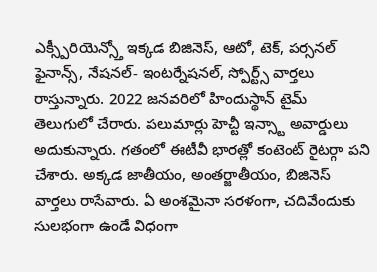ఎక్స్పీరియెన్స్తో ఇక్కడ బిజినెస్, ఆటో, టెక్, పర్సనల్ ఫైనాన్స్, నేషనల్- ఇంటర్నేషనల్, స్పోర్ట్స్ వార్తలు రాస్తున్నారు. 2022 జనవరిలో హిందుస్థాన్ టైమ్ తెలుగులో చేరారు. పలుమార్లు హెచ్టీ ఇన్స్టా అవార్డులు అదుకున్నారు. గతంలో ఈటీవీ భారత్లో కంటెంట్ రైటర్గా పని చేశారు. అక్కడ జాతీయం, అంతర్జాతీయం, బిజినెస్ వార్తలు రాసేవారు. ఏ అంశమైనా సరళంగా, చదివేందుకు సులభంగా ఉండే విధంగా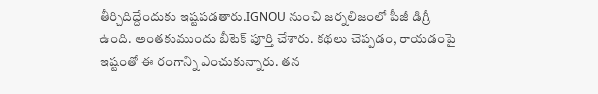తీర్చిదిద్దేందుకు ఇష్టపడతారు.IGNOU నుంచి జర్నలిజంలో పీజీ డిగ్రీ ఉంది. అంతకుముందు బీటెక్ పూర్తి చేశారు. కథలు చెప్పడం, రాయడంపై ఇష్టంతో ఈ రంగాన్ని ఎంచుకున్నారు. తన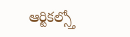ఆర్టికల్స్తో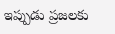ఇప్పుడు ప్రజలకు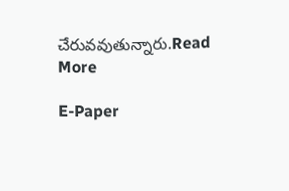చేరువవుతున్నారు.Read More

E-Paper